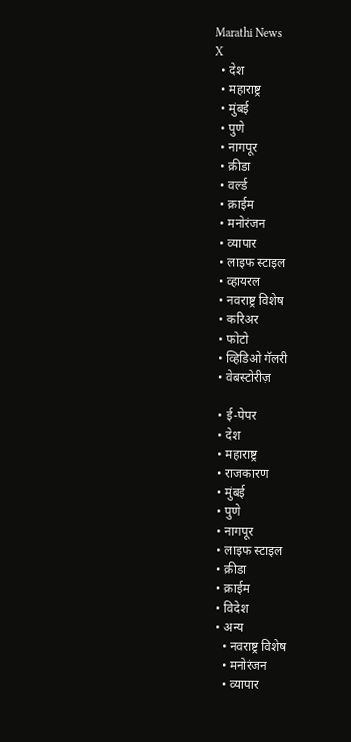Marathi News
X
  • देश
  • महाराष्ट्र
  • मुंबई
  • पुणे
  • नागपूर
  • क्रीडा
  • वर्ल्ड
  • क्राईम
  • मनोरंजन
  • व्यापार
  • लाइफ स्टाइल
  • व्हायरल
  • नवराष्ट्र विशेष
  • करिअर
  • फोटो
  • व्हिडिओ गॅलरी
  • वेबस्टोरीज़

  • ई-पेपर
  • देश
  • महाराष्ट्र
  • राजकारण
  • मुंबई
  • पुणे
  • नागपूर
  • लाइफ स्टाइल
  • क्रीडा
  • क्राईम
  • विदेश
  • अन्य
    • नवराष्ट्र विशेष
    • मनोरंजन
    • व्यापार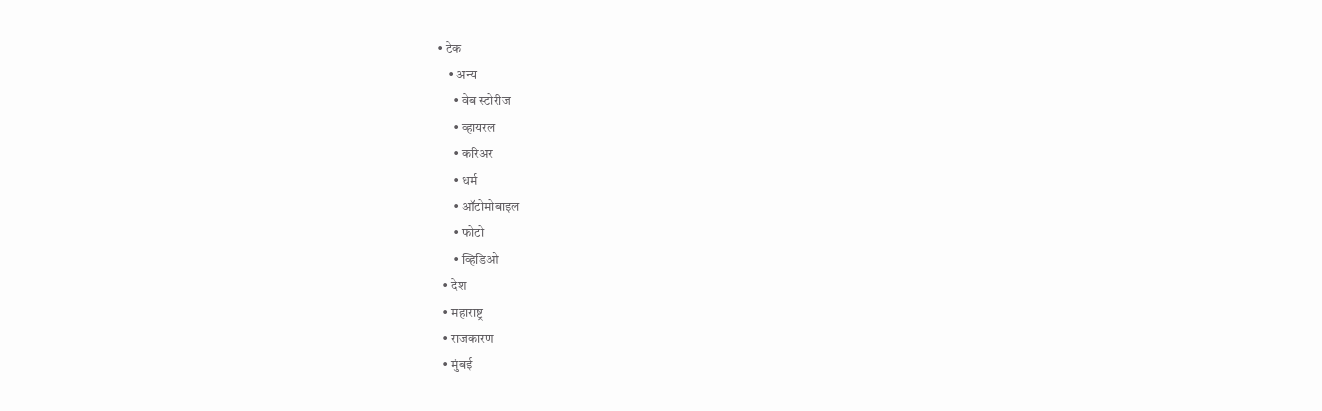• टेक
    • अन्य
      • वेब स्टोरीज
      • व्हायरल
      • करिअर
      • धर्म
      • ऑटोमोबाइल
      • फोटो
      • व्हिडिओ
  • देश
  • महाराष्ट्र
  • राजकारण
  • मुंबई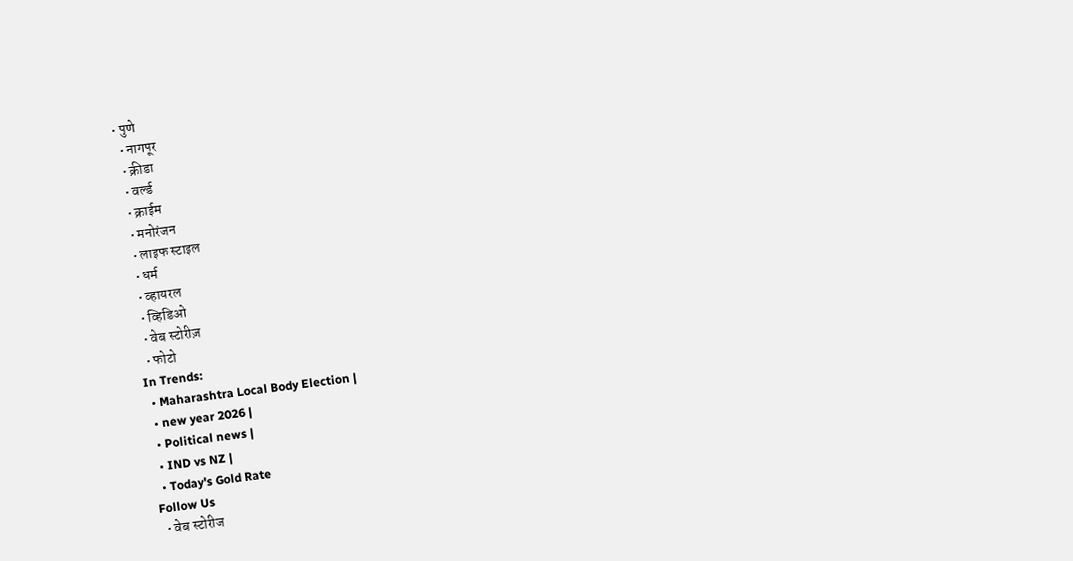• पुणे
  • नागपूर
  • क्रीडा
  • वर्ल्ड
  • क्राईम
  • मनोरंजन
  • लाइफ स्टाइल
  • धर्म
  • व्हायरल
  • व्हिडिओ
  • वेब स्टोरीज़
  • फोटो
In Trends:
  • Maharashtra Local Body Election |
  • new year 2026 |
  • Political news |
  • IND vs NZ |
  • Today's Gold Rate
Follow Us
  • वेब स्टोरीज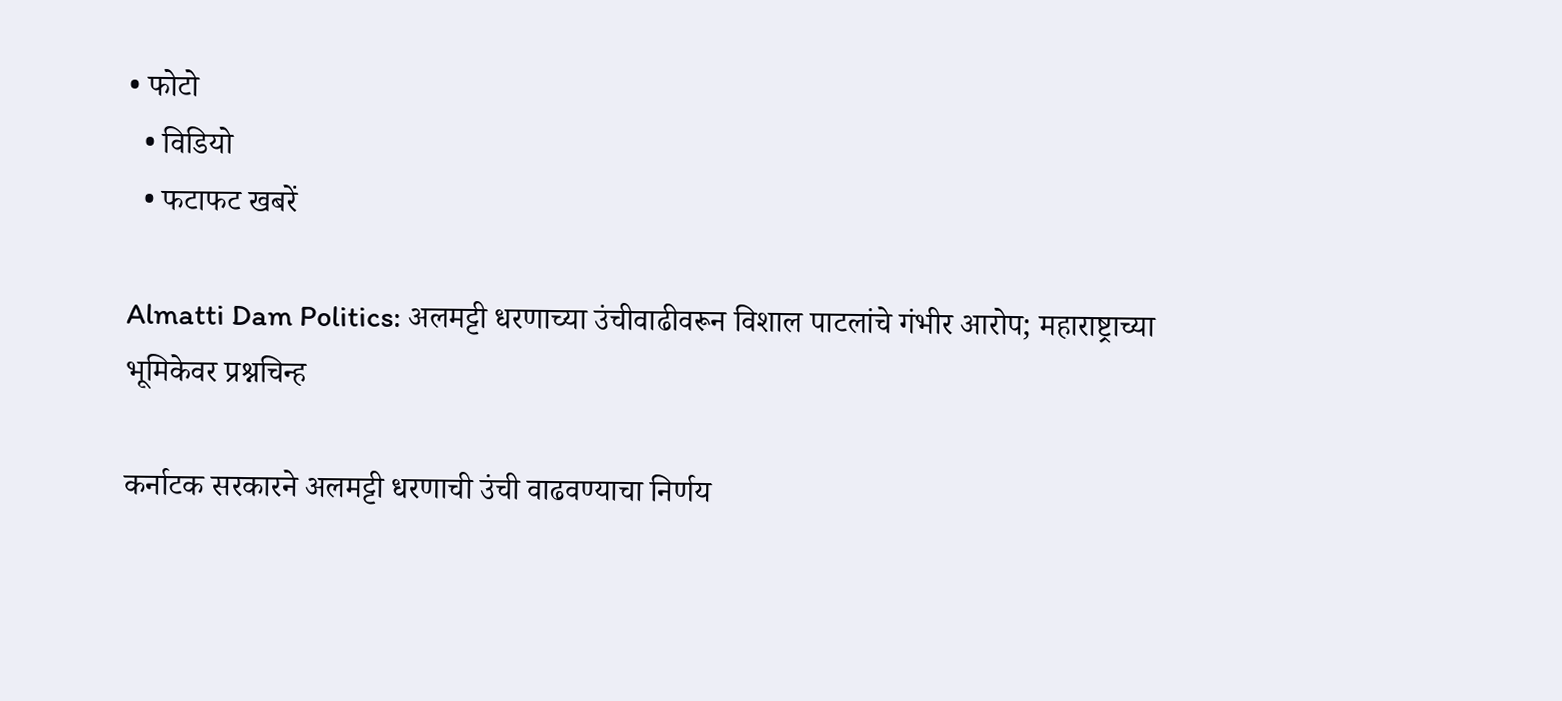• फोटो
  • विडियो
  • फटाफट खबरें

Almatti Dam Politics: अलमट्टी धरणाच्या उंचीवाढीवरून विशाल पाटलांचे गंभीर आरोप; महाराष्ट्राच्या भूमिकेवर प्रश्नचिन्ह

कर्नाटक सरकारने अलमट्टी धरणाची उंची वाढवण्याचा निर्णय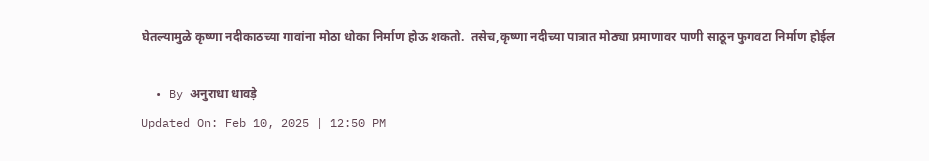घेतल्यामुळे कृष्णा नदीकाठच्या गावांना मोठा धोका निर्माण होऊ शकतो.  तसेच,कृष्णा नदीच्या पात्रात मोठ्या प्रमाणावर पाणी साठून फुगवटा निर्माण होईल

  • By अनुराधा धावड़े
Updated On: Feb 10, 2025 | 12:50 PM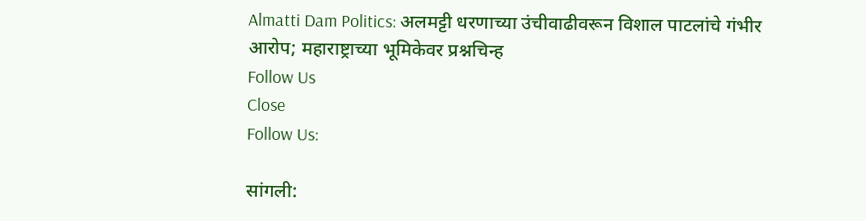Almatti Dam Politics: अलमट्टी धरणाच्या उंचीवाढीवरून विशाल पाटलांचे गंभीर आरोप; महाराष्ट्राच्या भूमिकेवर प्रश्नचिन्ह
Follow Us
Close
Follow Us:

सांगली: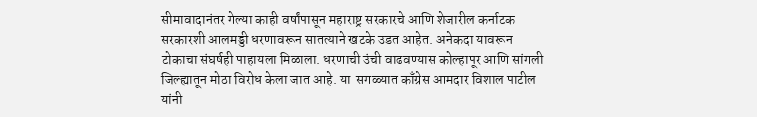सीमावादानंतर गेल्या काही वर्षांपासून महाराष्ट्र सरकारचे आणि शेजारील कर्नाटक सरकारशी आलमड्डी धरणावरून सातत्याने खटके उडत आहेत. अनेकदा यावरून टोकाचा संघर्षही पाहायला मिळाला. धरणाची उंची वाढवण्यास कोल्हापूर आणि सांगली जिल्ह्यातून मोठा विरोध केला जात आहे. या  सगळ्यात काँग्रेस आमदार विशाल पाटील यांनी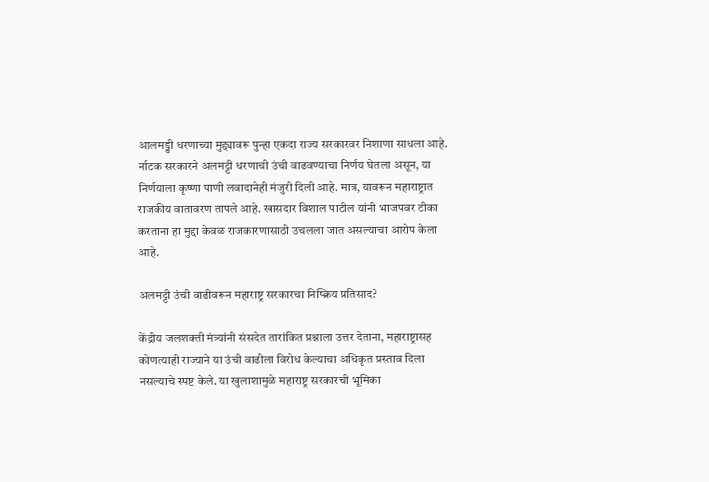आलमड्डी धरणाच्या मुद्द्यावरू पुन्हा एकदा राज्य सरकारवर निशाणा साधला आहे. र्नाटक सरकारने अलमट्टी धरणाची उंची वाढवण्याचा निर्णय घेतला असून, या निर्णयाला कृष्णा पाणी लवादानेही मंजुरी दिली आहे. मात्र, यावरून महाराष्ट्रात राजकीय वातावरण तापले आहे. खासदार विशाल पाटील यांनी भाजपवर टीका करताना हा मुद्दा केवळ राजकारणासाठी उचलला जात असल्याचा आरोप केला आहे.

अलमट्टी उंची वाढीवरून महाराष्ट्र सरकारचा निष्क्रिय प्रतिसाद?

केंद्रीय जलशक्ती मंत्र्यांनी संसदेत तारांकित प्रश्नाला उत्तर देताना, महाराष्ट्रासह कोणत्याही राज्याने या उंची वाढीला विरोध केल्याचा अधिकृत प्रस्ताव दिला नसल्याचे स्पष्ट केले. या खुलाशामुळे महाराष्ट्र सरकारची भूमिका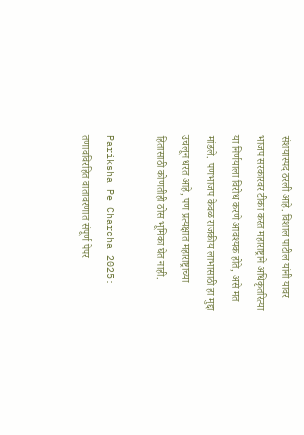संशयास्पद ठरली आहे. विशाल पाटील यांनी यावर भाजप सरकारवर टीका करत महाराष्ट्राने अधिकृतरित्या या निर्णयाला विरोध करणे आवश्यक होते, असे मत मांडले.  पणभाजप केवळ राजकीय लाभासाठी हा मुद्दा उचलून धरत आहे, पण प्रत्यक्षात महाराष्ट्राच्या हितासाठी कोणतीही ठोस भूमिका घेत नाही.

Pariksha Pe Charcha 2025: तणावविरहित वातावरणात संपूर्ण पेपर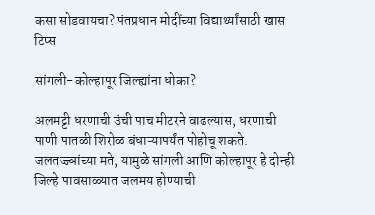कसा सोडवायचा? पंतप्रधान मोदींच्या विद्यार्थ्यांसाठी खास टिप्स

सांगली-कोल्हापूर जिल्ह्यांना धोका?

अलमट्टी धरणाची उंची पाच मीटरने वाढल्यास, धरणाची पाणी पातळी शिरोळ बंधाऱ्यापर्यंत पोहोचू शकते. जलतज्ज्ञांच्या मते, यामुळे सांगली आणि कोल्हापूर हे दोन्ही जिल्हे पावसाळ्यात जलमय होण्याची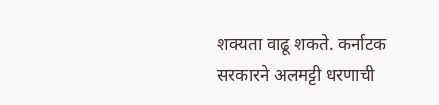शक्यता वाढू शकते. कर्नाटक सरकारने अलमट्टी धरणाची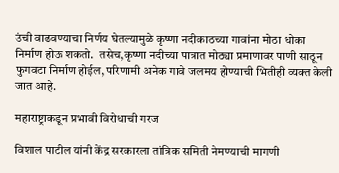उंची वाढवण्याचा निर्णय घेतल्यामुळे कृष्णा नदीकाठच्या गावांना मोठा धोका निर्माण होऊ शकतो.  तसेच,कृष्णा नदीच्या पात्रात मोठ्या प्रमाणावर पाणी साठून फुगवटा निर्माण होईल, परिणामी अनेक गावे जलमय होण्याची भितीही व्यक्त केली जात आहे.

महाराष्ट्राकडून प्रभावी विरोधाची गरज

विशाल पाटील यांनी केंद्र सरकारला तांत्रिक समिती नेमण्याची मागणी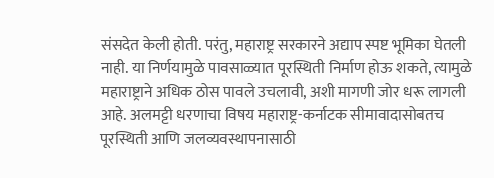संसदेत केली होती. परंतु, महाराष्ट्र सरकारने अद्याप स्पष्ट भूमिका घेतली नाही. या निर्णयामुळे पावसाळ्यात पूरस्थिती निर्माण होऊ शकते, त्यामुळे महाराष्ट्राने अधिक ठोस पावले उचलावी, अशी मागणी जोर धरू लागली आहे. अलमट्टी धरणाचा विषय महाराष्ट्र-कर्नाटक सीमावादासोबतच पूरस्थिती आणि जलव्यवस्थापनासाठी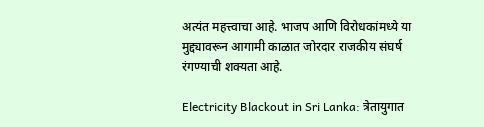अत्यंत महत्त्वाचा आहे. भाजप आणि विरोधकांमध्ये या मुद्द्यावरून आगामी काळात जोरदार राजकीय संघर्ष रंगण्याची शक्यता आहे.

Electricity Blackout in Sri Lanka: त्रेतायुगात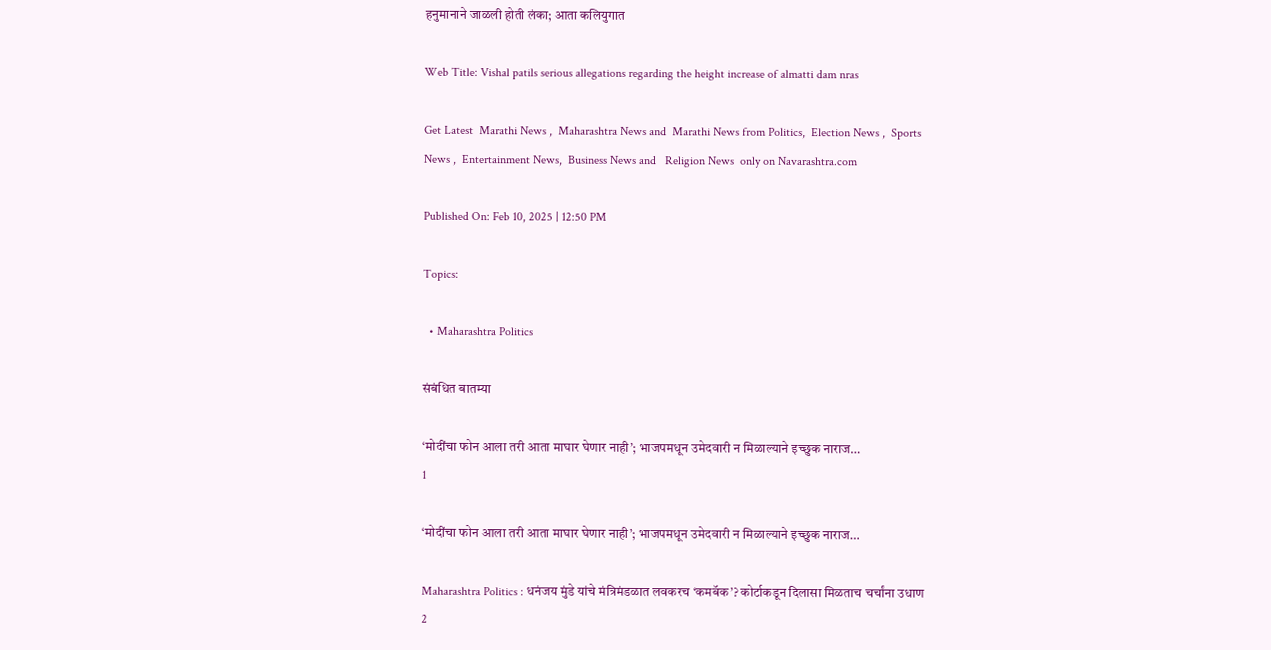हनुमानाने जाळली होती लंका; आता कलियुगात

Web Title: Vishal patils serious allegations regarding the height increase of almatti dam nras

Get Latest  Marathi News ,  Maharashtra News and  Marathi News from Politics,  Election News ,  Sports News ,  Entertainment News,  Business News and   Religion News  only on Navarashtra.com

Published On: Feb 10, 2025 | 12:50 PM

Topics:

  • Maharashtra Politics

संबंधित बातम्या

‘मोदींचा फोन आला तरी आता माघार घेणार नाही’; भाजपमधून उमेदवारी न मिळाल्याने इच्छुक नाराज…
1

‘मोदींचा फोन आला तरी आता माघार घेणार नाही’; भाजपमधून उमेदवारी न मिळाल्याने इच्छुक नाराज…

Maharashtra Politics : धनंजय मुंडे यांचे मंत्रिमंडळात लवकरच ‘कमबॅक’? कोर्टाकडून दिलासा मिळताच चर्चांना उधाण
2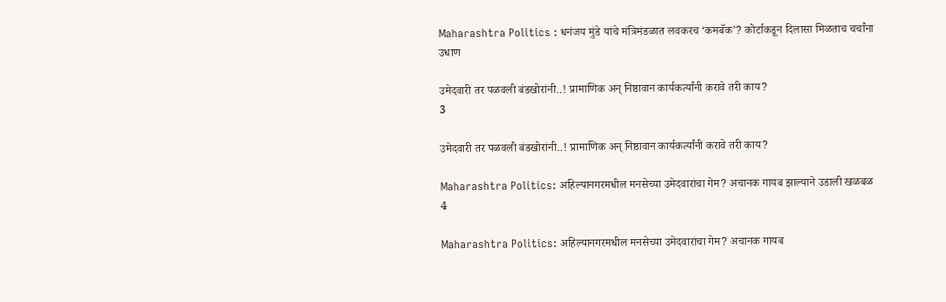Maharashtra Politics : धनंजय मुंडे यांचे मंत्रिमंडळात लवकरच ‘कमबॅक’? कोर्टाकडून दिलासा मिळताच चर्चांना उधाण

उमेदवारी तर पळवली बंडखोरांनी..! प्रामाणिक अन् निष्ठावान कार्यकर्त्यांनी करावे तरी काय?
3

उमेदवारी तर पळवली बंडखोरांनी..! प्रामाणिक अन् निष्ठावान कार्यकर्त्यांनी करावे तरी काय?

Maharashtra Politics: अहिल्यानगरमधील मनसेच्या उमेदवारांचा गेम? अचानक गायब झाल्याने उडाली खळबळ
4

Maharashtra Politics: अहिल्यानगरमधील मनसेच्या उमेदवारांचा गेम? अचानक गायब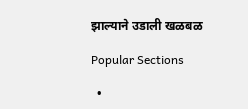झाल्याने उडाली खळबळ

Popular Sections

  •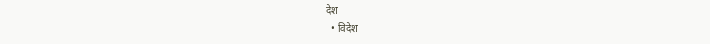देश
  • विदेश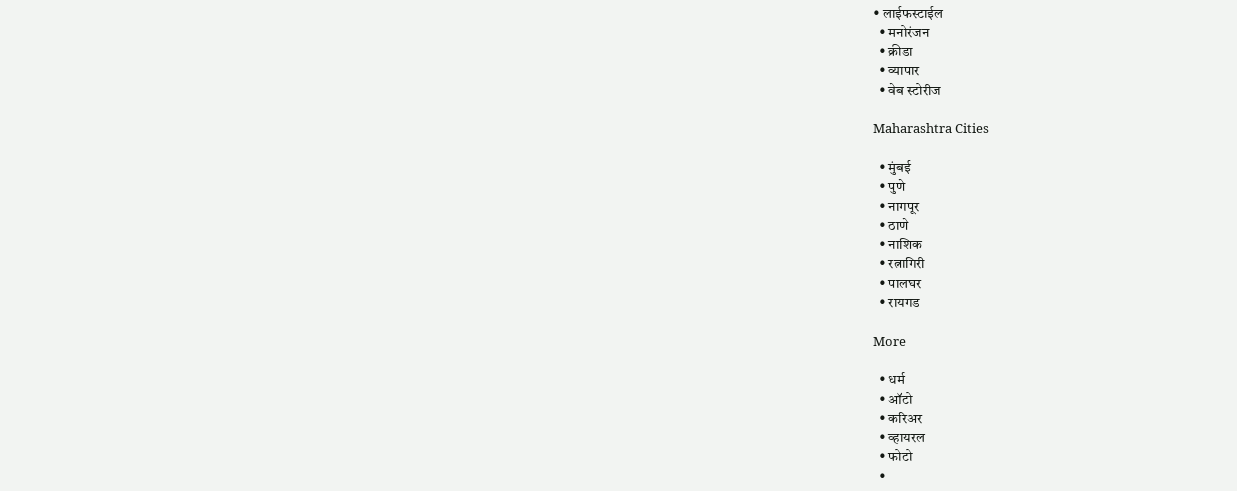• लाईफस्टाईल
  • मनोरंजन
  • क्रीडा
  • व्यापार
  • वेब स्टोरीज

Maharashtra Cities

  • मुंबई
  • पुणे
  • नागपूर
  • ठाणे
  • नाशिक
  • रत्नागिरी
  • पालघर
  • रायगड

More

  • धर्म
  • ऑटो
  • करिअर
  • व्हायरल
  • फोटो
  •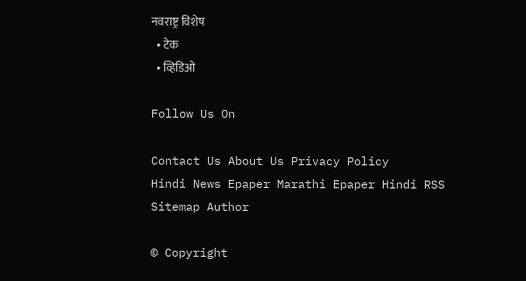नवराष्ट्र विशेष
  • टेक
  • व्हिडिओ

Follow Us On

Contact Us About Us Privacy Policy
Hindi News Epaper Marathi Epaper Hindi RSS Sitemap Author

© Copyright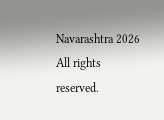Navarashtra 2026 All rights reserved.